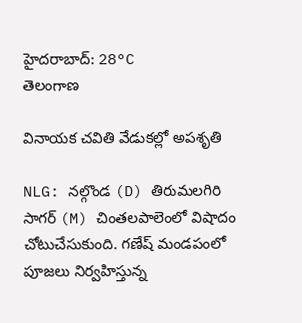హైదరాబాద్: 28°C
తెలంగాణ

వినాయక చవితి వేడుకల్లో అపశృతి

NLG: నల్గొండ (D) తిరుమలగిరి సాగర్ (M) చింతలపాలెంలో విషాదం చోటుచేసుకుంది. గణేష్ మండపంలో పూజలు నిర్వహిస్తున్న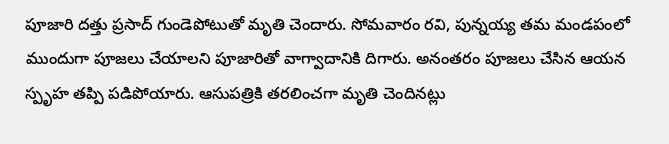పూజారి దత్తు ప్రసాద్ గుండెపోటుతో మృతి చెందారు. సోమవారం రవి, పున్నయ్య తమ మండపంలో ముందుగా పూజలు చేయాలని పూజారితో వాగ్వాదానికి దిగారు. అనంతరం పూజలు చేసిన ఆయన స్పృహ తప్పి పడిపోయారు. ఆసుపత్రికి తరలించగా మృతి చెందినట్లు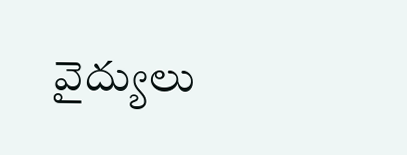వైద్యులు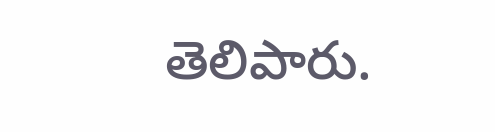తెలిపారు.